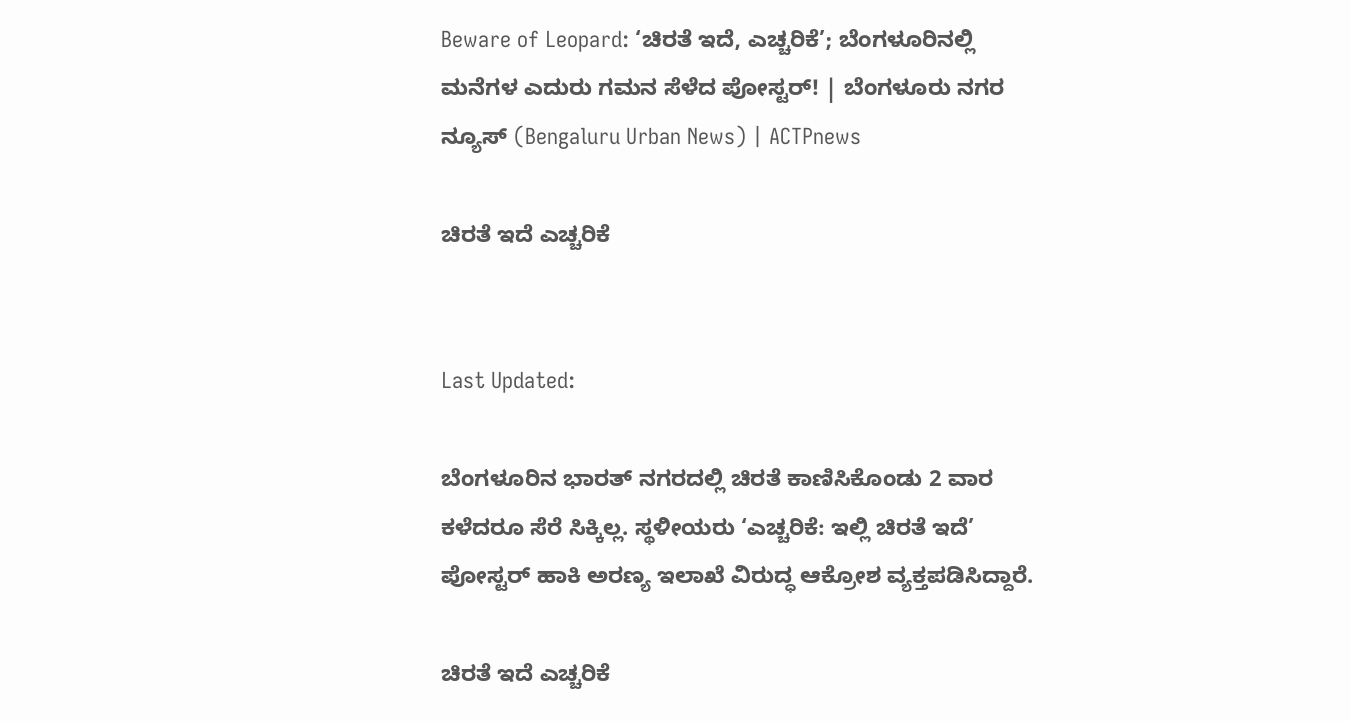Beware of Leopard: ‘ಚಿರತೆ ಇದೆ, ಎಚ್ಚರಿಕೆ’; ಬೆಂಗಳೂರಿನಲ್ಲಿ ಮನೆಗಳ ಎದುರು ಗಮನ ಸೆಳೆದ ಪೋಸ್ಟರ್! | ಬೆಂಗಳೂರು ನಗರ ನ್ಯೂಸ್ (Bengaluru Urban News) | ACTPnews

ಚಿರತೆ ಇದೆ ಎಚ್ಚರಿಕೆ


Last Updated:

ಬೆಂಗಳೂರಿನ ಭಾರತ್ ನಗರದಲ್ಲಿ ಚಿರತೆ ಕಾಣಿಸಿಕೊಂಡು 2 ವಾರ ಕಳೆದರೂ ಸೆರೆ ಸಿಕ್ಕಿಲ್ಲ. ಸ್ಥಳೀಯರು ‘ಎಚ್ಚರಿಕೆ: ಇಲ್ಲಿ ಚಿರತೆ ಇದೆ’ ಪೋಸ್ಟರ್ ಹಾಕಿ ಅರಣ್ಯ ಇಲಾಖೆ ವಿರುದ್ಧ ಆಕ್ರೋಶ ವ್ಯಕ್ತಪಡಿಸಿದ್ದಾರೆ.

ಚಿರತೆ ಇದೆ ಎಚ್ಚರಿಕೆ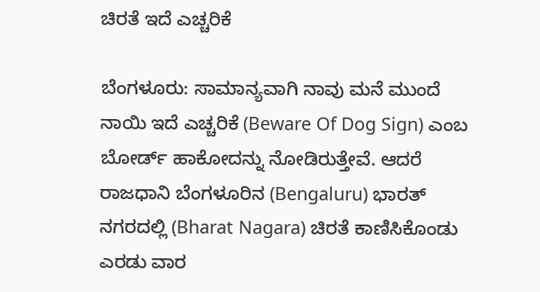ಚಿರತೆ ಇದೆ ಎಚ್ಚರಿಕೆ

ಬೆಂಗಳೂರು: ಸಾಮಾನ್ಯವಾಗಿ ನಾವು ಮನೆ ಮುಂದೆ ನಾಯಿ ಇದೆ ಎಚ್ಚರಿಕೆ (Beware Of Dog Sign) ಎಂಬ ಬೋರ್ಡ್ ಹಾಕೋದನ್ನು ನೋಡಿರುತ್ತೇವೆ. ಆದರೆ ರಾಜಧಾನಿ ಬೆಂಗಳೂರಿನ (Bengaluru) ಭಾರತ್ ನಗರದಲ್ಲಿ (Bharat Nagara) ಚಿರತೆ ಕಾಣಿಸಿಕೊಂಡು ಎರಡು ವಾರ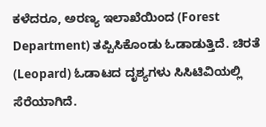ಕಳೆದರೂ, ಅರಣ್ಯ ಇಲಾಖೆಯಿಂದ (Forest Department) ತಪ್ಪಿಸಿಕೊಂಡು ಓಡಾಡುತ್ತಿದೆ. ಚಿರತೆ (Leopard) ಓಡಾಟದ ದೃಶ್ಯಗಳು ಸಿಸಿಟಿವಿಯಲ್ಲಿ ಸೆರೆಯಾಗಿದೆ.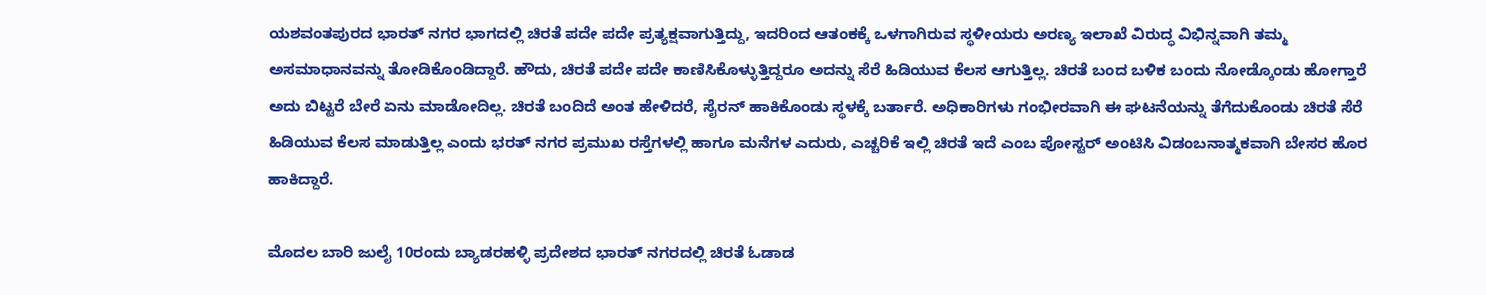ಯಶವಂತಪುರದ ಭಾರತ್ ನಗರ ಭಾಗದಲ್ಲಿ ಚಿರತೆ ಪದೇ ಪದೇ ಪ್ರತ್ಯಕ್ಷವಾಗುತ್ತಿದ್ದು, ಇದರಿಂದ ಆತಂಕಕ್ಕೆ ಒಳಗಾಗಿರುವ ಸ್ಥಳೀಯರು ಅರಣ್ಯ ಇಲಾಖೆ ವಿರುದ್ಧ ವಿಭಿನ್ನವಾಗಿ ತಮ್ಮ ಅಸಮಾಧಾನವನ್ನು ತೋಡಿಕೊಂಡಿದ್ದಾರೆ. ಹೌದು, ಚಿರತೆ ಪದೇ ಪದೇ ಕಾಣಿಸಿಕೊಳ್ಳುತ್ತಿದ್ದರೂ ಅದನ್ನು ಸೆರೆ ಹಿಡಿಯುವ ಕೆಲಸ ಆಗುತ್ತಿಲ್ಲ. ಚಿರತೆ ಬಂದ ಬಳಿಕ ಬಂದು ನೋಡ್ಕೊಂಡು ಹೋಗ್ತಾರೆ ಅದು ಬಿಟ್ಟರೆ ಬೇರೆ ಏನು ಮಾಡೋದಿಲ್ಲ. ಚಿರತೆ ಬಂದಿದೆ ಅಂತ ಹೇಳಿದರೆ, ಸೈರನ್ ಹಾಕಿಕೊಂಡು ಸ್ಥಳಕ್ಕೆ ಬರ್ತಾರೆ. ಅಧಿಕಾರಿಗಳು ಗಂಭೀರವಾಗಿ ಈ ಘಟನೆಯನ್ನು ತೆಗೆದುಕೊಂಡು ಚಿರತೆ ಸೆರೆ ಹಿಡಿಯುವ ಕೆಲಸ ಮಾಡುತ್ತಿಲ್ಲ ಎಂದು ಭರತ್ ನಗರ ಪ್ರಮುಖ ರಸ್ತೆಗಳಲ್ಲಿ ಹಾಗೂ ಮನೆಗಳ ಎದುರು, ಎಚ್ಚರಿಕೆ ಇಲ್ಲಿ ಚಿರತೆ ಇದೆ ಎಂಬ ಪೋಸ್ಟರ್ ಅಂಟಿಸಿ ವಿಡಂಬನಾತ್ಮಕವಾಗಿ ಬೇಸರ ಹೊರ ಹಾಕಿದ್ದಾರೆ.

ಮೊದಲ ಬಾರಿ ಜುಲೈ 10ರಂದು ಬ್ಯಾಡರಹಳ್ಳಿ ಪ್ರದೇಶದ ಭಾರತ್ ನಗರದಲ್ಲಿ ಚಿರತೆ ಓಡಾಡ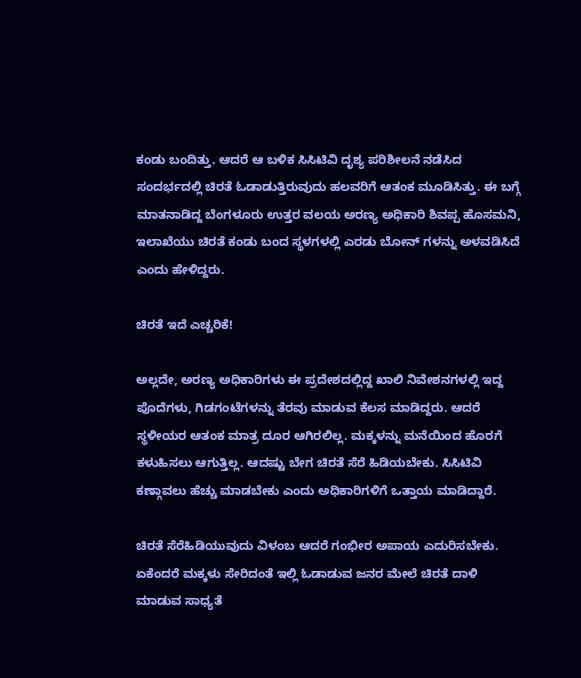ಕಂಡು ಬಂದಿತ್ತು. ಆದರೆ ಆ ಬಳಿಕ ಸಿಸಿಟಿವಿ ದೃಶ್ಯ ಪರಿಶೀಲನೆ ನಡೆಸಿದ ಸಂದರ್ಭದಲ್ಲಿ ಚಿರತೆ ಓಡಾಡುತ್ತಿರುವುದು ಹಲವರಿಗೆ ಆತಂಕ ಮೂಡಿಸಿತ್ತು. ಈ ಬಗ್ಗೆ ಮಾತನಾಡಿದ್ದ ಬೆಂಗಳೂರು ಉತ್ತರ ವಲಯ ಅರಣ್ಯ ಅಧಿಕಾರಿ ಶಿವಪ್ಪ ಹೊಸಮನಿ, ಇಲಾಖೆಯು ಚಿರತೆ ಕಂಡು ಬಂದ ಸ್ಥಳಗಳಲ್ಲಿ ಎರಡು ಬೋನ್ ಗಳನ್ನು ಅಳವಡಿಸಿದೆ ಎಂದು ಹೇಳಿದ್ದರು.

ಚಿರತೆ ಇದೆ ಎಚ್ಚರಿಕೆ!

ಅಲ್ಲದೇ, ಅರಣ್ಯ ಅಧಿಕಾರಿಗಳು ಈ ಪ್ರದೇಶದಲ್ಲಿದ್ದ ಖಾಲಿ ನಿವೇಶನಗಳಲ್ಲಿ ಇದ್ದ ಪೊದೆಗಳು, ಗಿಡಗಂಟೆಗಳನ್ನು ತೆರವು ಮಾಡುವ ಕೆಲಸ ಮಾಡಿದ್ದರು. ಆದರೆ ಸ್ಥಳೀಯರ ಆತಂಕ ಮಾತ್ರ ದೂರ ಆಗಿರಲಿಲ್ಲ. ಮಕ್ಕಳನ್ನು ಮನೆಯಿಂದ ಹೊರಗೆ ಕಳುಹಿಸಲು ಆಗುತ್ತಿಲ್ಲ. ಆದಷ್ಟು ಬೇಗ ಚಿರತೆ ಸೆರೆ ಹಿಡಿಯಬೇಕು. ಸಿಸಿಟಿವಿ ಕಣ್ಗಾವಲು ಹೆಚ್ಚು ಮಾಡಬೇಕು ಎಂದು ಅಧಿಕಾರಿಗಳಿಗೆ ಒತ್ತಾಯ ಮಾಡಿದ್ದಾರೆ.

ಚಿರತೆ ಸೆರೆಹಿಡಿಯುವುದು ವಿಳಂಬ ಆದರೆ ಗಂಭೀರ ಅಪಾಯ ಎದುರಿಸಬೇಕು. ಏಕೆಂದರೆ ಮಕ್ಕಳು ಸೇರಿದಂತೆ ಇಲ್ಲಿ ಓಡಾಡುವ ಜನರ ಮೇಲೆ ಚಿರತೆ ದಾಳಿ ಮಾಡುವ ಸಾಧ್ಯತೆ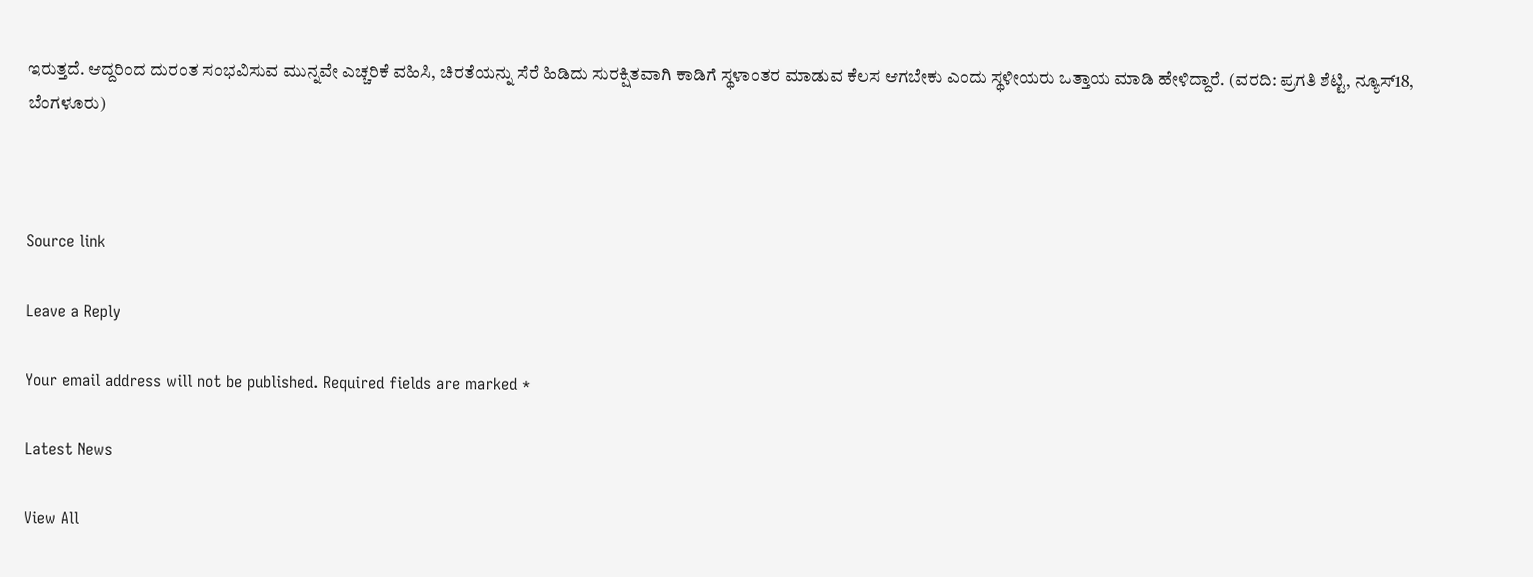ಇರುತ್ತದೆ. ಆದ್ದರಿಂದ ದುರಂತ ಸಂಭವಿಸುವ ಮುನ್ನವೇ ಎಚ್ಚರಿಕೆ ವಹಿಸಿ, ಚಿರತೆಯನ್ನು ಸೆರೆ ಹಿಡಿದು ಸುರಕ್ಷಿತವಾಗಿ ಕಾಡಿಗೆ ಸ್ಥಳಾಂತರ ಮಾಡುವ ಕೆಲಸ ಆಗಬೇಕು ಎಂದು ಸ್ಥಳೀಯರು ಒತ್ತಾಯ ಮಾಡಿ ಹೇಳಿದ್ದಾರೆ. (ವರದಿ: ಪ್ರಗತಿ ಶೆಟ್ಟಿ, ನ್ಯೂಸ್18, ಬೆಂಗಳೂರು)



Source link

Leave a Reply

Your email address will not be published. Required fields are marked *

Latest News

View All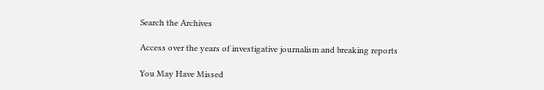Search the Archives

Access over the years of investigative journalism and breaking reports

You May Have Missed